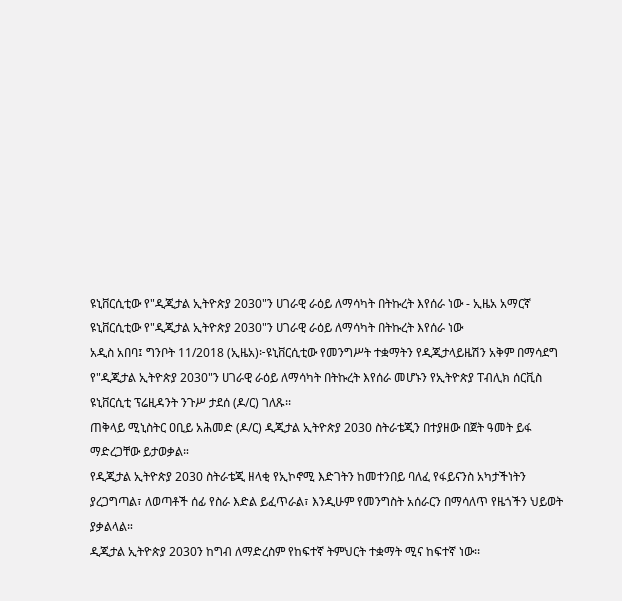ዩኒቨርሲቲው የ"ዲጂታል ኢትዮጵያ 2030"ን ሀገራዊ ራዕይ ለማሳካት በትኩረት እየሰራ ነው - ኢዜአ አማርኛ
ዩኒቨርሲቲው የ"ዲጂታል ኢትዮጵያ 2030"ን ሀገራዊ ራዕይ ለማሳካት በትኩረት እየሰራ ነው
አዲስ አበባ፤ ግንቦት 11/2018 (ኢዜአ)፦ዩኒቨርሲቲው የመንግሥት ተቋማትን የዲጂታላይዜሽን አቅም በማሳደግ የ"ዲጂታል ኢትዮጵያ 2030"ን ሀገራዊ ራዕይ ለማሳካት በትኩረት እየሰራ መሆኑን የኢትዮጵያ ፐብሊክ ሰርቪስ ዩኒቨርሲቲ ፕሬዚዳንት ንጉሥ ታደሰ (ዶ/ር) ገለጹ፡፡
ጠቅላይ ሚኒስትር ዐቢይ አሕመድ (ዶ/ር) ዲጂታል ኢትዮጵያ 2030 ስትራቴጂን በተያዘው በጀት ዓመት ይፋ ማድረጋቸው ይታወቃል።
የዲጂታል ኢትዮጵያ 2030 ስትራቴጂ ዘላቂ የኢኮኖሚ እድገትን ከመተንበይ ባለፈ የፋይናንስ አካታችነትን ያረጋግጣል፣ ለወጣቶች ሰፊ የስራ እድል ይፈጥራል፣ እንዲሁም የመንግስት አሰራርን በማሳለጥ የዜጎችን ህይወት ያቃልላል።
ዲጂታል ኢትዮጵያ 2030ን ከግብ ለማድረስም የከፍተኛ ትምህርት ተቋማት ሚና ከፍተኛ ነው፡፡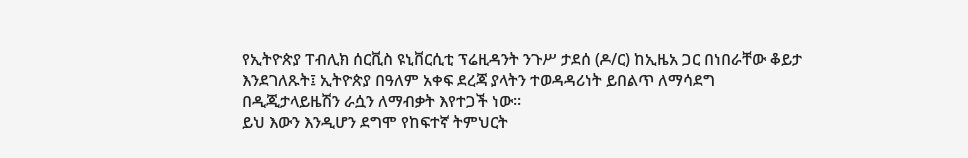የኢትዮጵያ ፐብሊክ ሰርቪስ ዩኒቨርሲቲ ፕሬዚዳንት ንጉሥ ታደሰ (ዶ/ር) ከኢዜአ ጋር በነበራቸው ቆይታ እንደገለጹት፤ ኢትዮጵያ በዓለም አቀፍ ደረጃ ያላትን ተወዳዳሪነት ይበልጥ ለማሳደግ በዲጂታላይዜሽን ራሷን ለማብቃት እየተጋች ነው፡፡
ይህ እውን እንዲሆን ደግሞ የከፍተኛ ትምህርት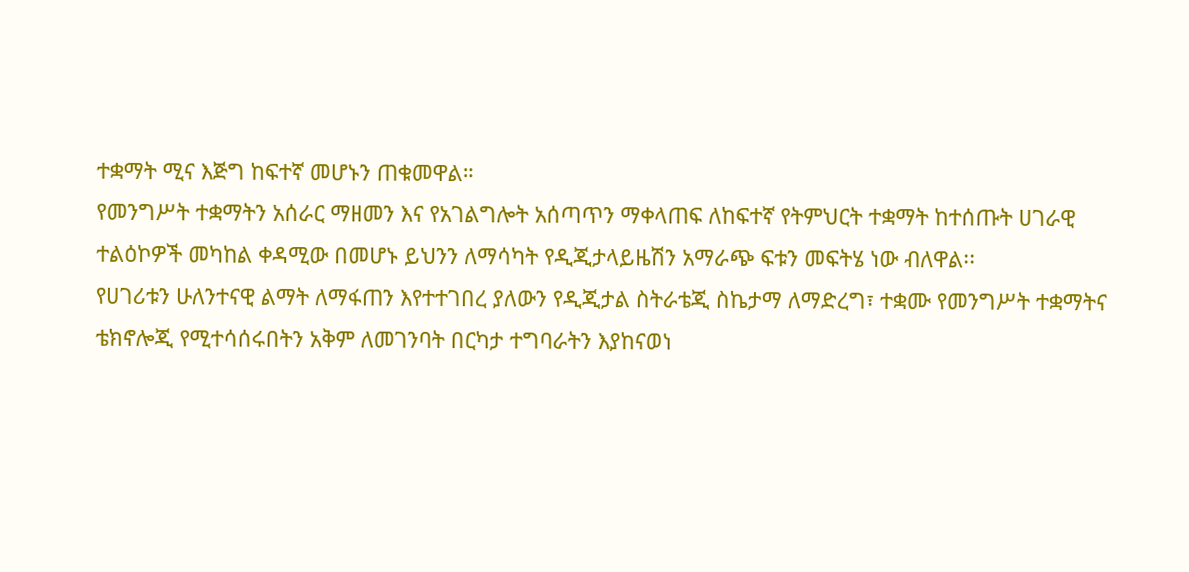ተቋማት ሚና እጅግ ከፍተኛ መሆኑን ጠቁመዋል።
የመንግሥት ተቋማትን አሰራር ማዘመን እና የአገልግሎት አሰጣጥን ማቀላጠፍ ለከፍተኛ የትምህርት ተቋማት ከተሰጡት ሀገራዊ ተልዕኮዎች መካከል ቀዳሚው በመሆኑ ይህንን ለማሳካት የዲጂታላይዜሽን አማራጭ ፍቱን መፍትሄ ነው ብለዋል፡፡
የሀገሪቱን ሁለንተናዊ ልማት ለማፋጠን እየተተገበረ ያለውን የዲጂታል ስትራቴጂ ስኬታማ ለማድረግ፣ ተቋሙ የመንግሥት ተቋማትና ቴክኖሎጂ የሚተሳሰሩበትን አቅም ለመገንባት በርካታ ተግባራትን እያከናወነ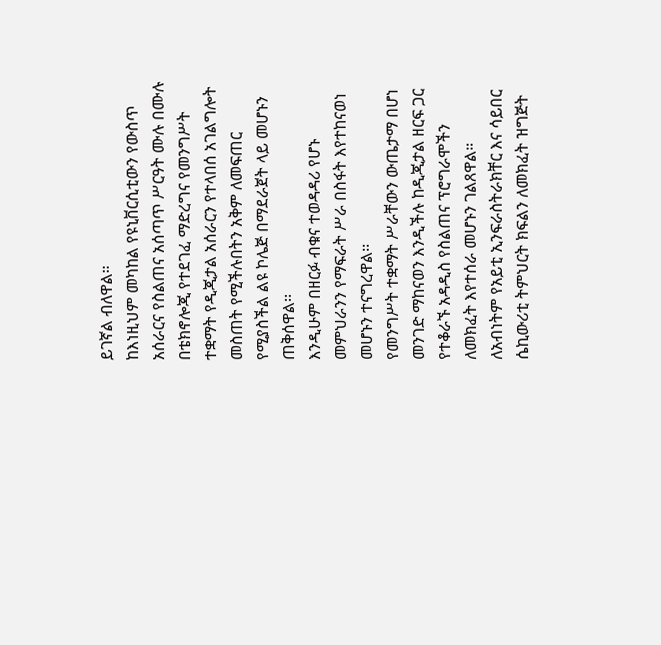ይገኛል ብለዋል።
ከእነዚህም መካከል የዩኒቨርሲቲውን የውስጥ አሰራርና የስልጠና አሰጣጥ ሥርዓት ሙሉ በሙሉ በቴክኖሎጂ የተደገፈ ማድረግና የመንግሥት ተቋማት የዲጂታል አሰራርን የተላበሰ አገልግሎት መስጠት የሚችሉበትን አቅም ለመፍጠር የሚያስችል ልዩ ኮሌጅ በማደራጀት ላይ መሆኑን ጠቅሰዋል፡፡
እንዲሁም በዘርፉ ብቁና ተወዳዳሪ የሆኑ መምህራንን የማፍራት ሥራ በስፋት እየተከናወነ መሆኑን ተናግረዋል፡፡
የመንግሥት ተቋማት ሥራቸውን ውጤታማ በሆነ መንገድ ማከናወን እንዲችሉ ከዲጂታል ዘርፍ ጋር የተቆራኙ አዳዲስ የስልጠና ፕሮግራሞችን ለመክፈት እየተሰራ መሆኑን ገልጸዋል።
ለአብነትም የአይቲ ኢንፍራስትራክቸር እና ሳይበር ሴኪውሪቲ ትምህርት ክፍልን ለመክፈት ዝግጅት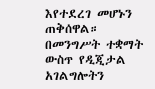እየተደረገ መሆኑን ጠቅሰዋል።
በመንግሥት ተቋማት ውስጥ የዲጂታል አገልግሎትን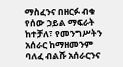ማስፈንና በዘርፉ ብቁ የሰው ኃይል ማፍራት ከተቻለ፣ የመንግሥትን አሰራር ከማዘመንም ባለፈ ብልሹ አሰራርንና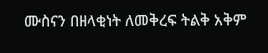ሙስናን በዘላቂነት ለመቅረፍ ትልቅ አቅም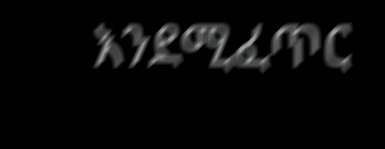እንደሚፈጥር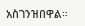አስገንዝበዋል።